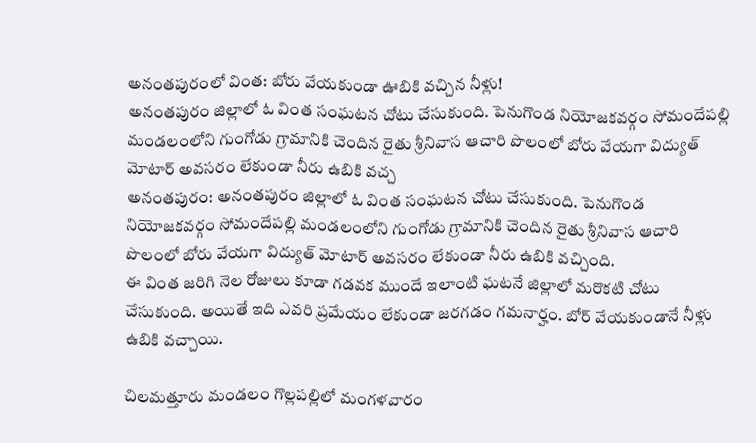అనంతపురంలో వింత: బోరు వేయకుండా ఊబికి వచ్చిన నీళ్లు!
అనంతపురం జిల్లాలో ఓ వింత సంఘటన చోటు చేసుకుంది. పెనుగొండ నియోజకవర్గం సోమందేపల్లి మండలంలోని గుంగోడు గ్రామానికి చెందిన రైతు శ్రీనివాస ఆచారి పొలంలో బోరు వేయగా విద్యుత్ మోటార్ అవసరం లేకుండా నీరు ఉబికి వచ్చ
అనంతపురం: అనంతపురం జిల్లాలో ఓ వింత సంఘటన చోటు చేసుకుంది. పెనుగొండ నియోజకవర్గం సోమందేపల్లి మండలంలోని గుంగోడు గ్రామానికి చెందిన రైతు శ్రీనివాస ఆచారి పొలంలో బోరు వేయగా విద్యుత్ మోటార్ అవసరం లేకుండా నీరు ఉబికి వచ్చింది.
ఈ వింత జరిగి నెల రోజులు కూడా గడవక ముందే ఇలాంటి ఘటనే జిల్లాలో మరొకటి చోటు చేసుకుంది. అయితే ఇది ఎవరి ప్రమేయం లేకుండా జరగడం గమనార్హం. బోర్ వేయకుండానే నీళ్లు ఉబికి వచ్చాయి.

చిలమత్తూరు మండలం గొల్లపల్లిలో మంగళవారం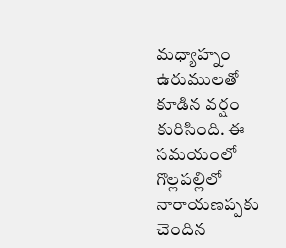మధ్యాహ్నం ఉరుములతో కూడిన వర్షం కురిసింది. ఈ సమయంలో గొల్లపల్లిలో నారాయణప్పకు చెందిన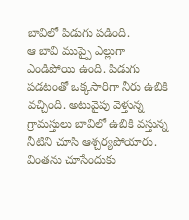బావిలో పిడుగు పడింది.
ఆ బావి ముప్పై ఎల్లుగా ఎండిపోయి ఉంది. పిడుగు పడటంతో ఒక్కసారిగా నీరు ఉబికి వచ్చింది. అటువైపు వెళ్తున్న గ్రామస్తులు బావిలో ఉబికి వస్తున్న నీటిని చూసి ఆశ్చర్యపోయారు. వింతను చూసేందుకు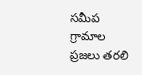సమీప గ్రామాల ప్రజలు తరలి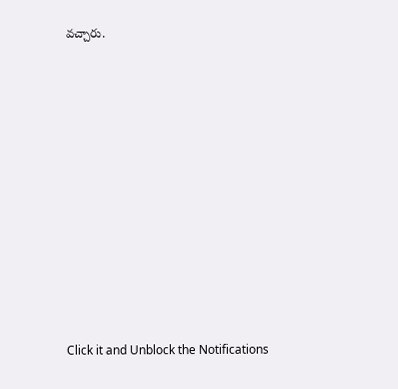వచ్చారు.












Click it and Unblock the Notifications